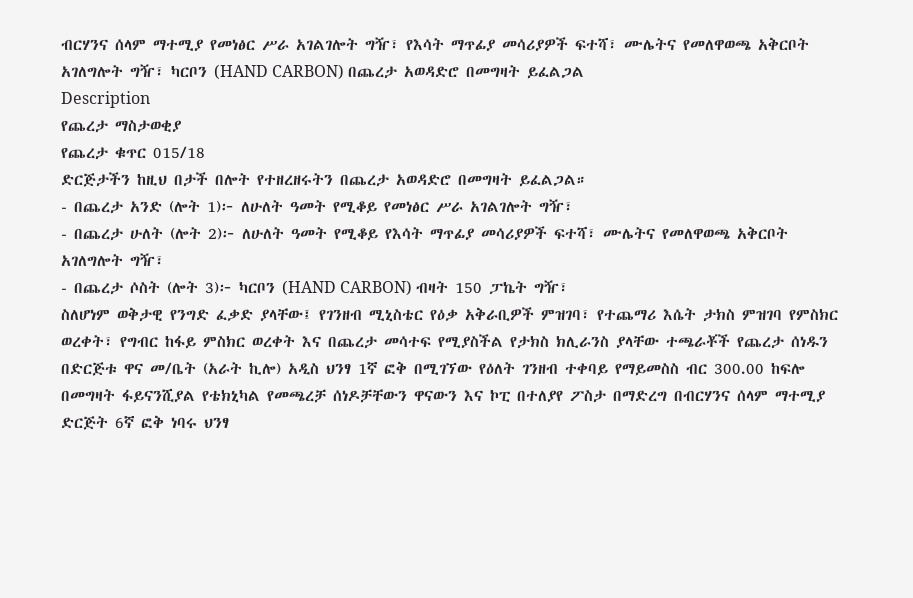ብርሃንና ሰላም ማተሚያ የመነፅር ሥራ አገልገሎት ግዥ፣ የእሳት ማጥፊያ መሳሪያዎች ፍተሻ፣ ሙሌትና የመለዋወጫ አቅርቦት አገለግሎት ግዥ፣ ካርቦን (HAND CARBON) በጨረታ አወዳድሮ በመግዛት ይፈልጋል
Description
የጨረታ ማስታወቂያ
የጨረታ ቁጥር 015/18
ድርጅታችን ከዚህ በታች በሎት የተዘረዘሩትን በጨረታ አወዳድሮ በመግዛት ይፈልጋል።
- በጨረታ አንድ (ሎት 1)፦ ለሁለት ዓመት የሚቆይ የመነፅር ሥራ አገልገሎት ግዥ፣
- በጨረታ ሁለት (ሎት 2)፦ ለሁለት ዓመት የሚቆይ የእሳት ማጥፊያ መሳሪያዎች ፍተሻ፣ ሙሌትና የመለዋወጫ አቅርቦት አገለግሎት ግዥ፣
- በጨረታ ሶስት (ሎት 3)፦ ካርቦን (HAND CARBON) ብዛት 150 ፓኬት ግዥ፣
ስለሆነም ወቅታዊ የንግድ ፈቃድ ያላቸው፤ የገንዘብ ሚኒስቴር የዕቃ አቅራቢዎች ምዝገባ፣ የተጨማሪ እሴት ታክስ ምዝገባ የምስክር ወረቀት፣ የግብር ከፋይ ምስክር ወረቀት እና በጨረታ መሳተፍ የሚያስችል የታክስ ክሊራንስ ያላቸው ተጫራቾች የጨረታ ሰነዱን በድርጅቱ ዋና መ/ቤት (አራት ኪሎ) አዲስ ህንፃ 1ኛ ፎቅ በሚገኘው የዕለት ገንዘብ ተቀባይ የማይመስስ ብር 300.00 ከፍሎ በመግዛት ፋይናንሺያል የቴክኒካል የመጫረቻ ሰነዶቻቸውን ዋናውን እና ኮፒ በተለያየ ፖስታ በማድረግ በብርሃንና ሰላም ማተሚያ ድርጅት 6ኛ ፎቅ ነባሩ ህንፃ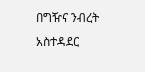በግዥና ንብረት አስተዳደር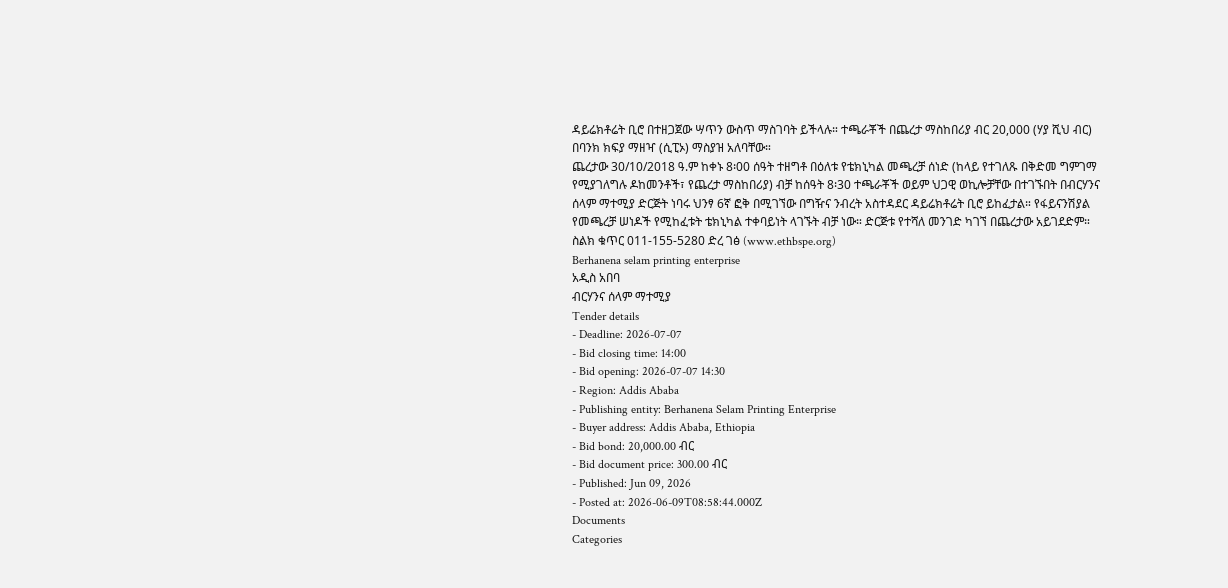ዳይሬክቶሬት ቢሮ በተዘጋጀው ሣጥን ውስጥ ማስገባት ይችላሉ። ተጫራቾች በጨረታ ማስከበሪያ ብር 20,000 (ሃያ ሺህ ብር) በባንክ ክፍያ ማዘዣ (ሲፒኦ) ማስያዝ አለባቸው።
ጨረታው 30/10/2018 ዓ.ም ከቀኑ 8፡00 ሰዓት ተዘግቶ በዕለቱ የቴክኒካል መጫረቻ ሰነድ (ከላይ የተገለጹ በቅድመ ግምገማ የሚያገለግሉ ዶከመንቶች፣ የጨረታ ማስከበሪያ) ብቻ ከሰዓት 8፡30 ተጫራቾች ወይም ህጋዊ ወኪሎቻቸው በተገኙበት በብርሃንና ሰላም ማተሚያ ድርጅት ነባሩ ህንፃ 6ኛ ፎቅ በሚገኘው በግዥና ንብረት አስተዳደር ዳይሬክቶሬት ቢሮ ይከፈታል። የፋይናንሽያል የመጫረቻ ሠነዶች የሚከፈቱት ቴክኒካል ተቀባይነት ላገኙት ብቻ ነው። ድርጅቱ የተሻለ መንገድ ካገኘ በጨረታው አይገደድም።
ስልክ ቁጥር 011-155-5280 ድረ ገፅ (www.ethbspe.org)
Berhanena selam printing enterprise
አዲስ አበባ
ብርሃንና ሰላም ማተሚያ
Tender details
- Deadline: 2026-07-07
- Bid closing time: 14:00
- Bid opening: 2026-07-07 14:30
- Region: Addis Ababa
- Publishing entity: Berhanena Selam Printing Enterprise
- Buyer address: Addis Ababa, Ethiopia
- Bid bond: 20,000.00 ብር
- Bid document price: 300.00 ብር
- Published: Jun 09, 2026
- Posted at: 2026-06-09T08:58:44.000Z
Documents
Categories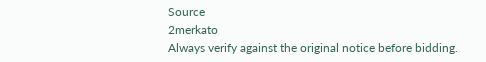Source
2merkato
Always verify against the original notice before bidding.